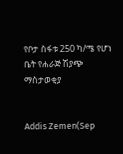የቦታ ስፋቱ 250 ካ/ሜ የሆነ ቤት የሐራጅ ሽያጭ ማስታወቂያ


Addis Zemen(Sep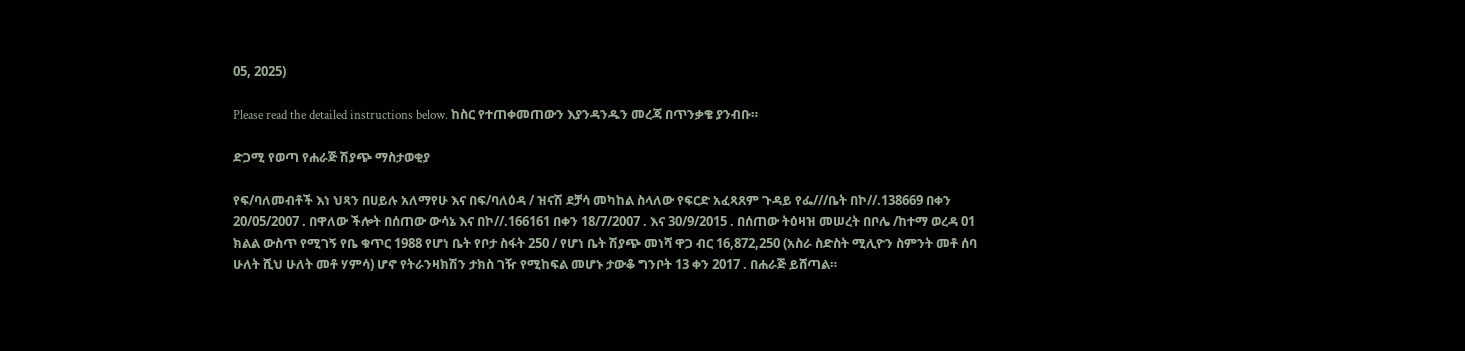05, 2025)

Please read the detailed instructions below. ከስር የተጠቀመጠውን እያንዳንዱን መረጃ በጥንቃቄ ያንብቡ።

ድጋሚ የወጣ የሐራጅ ሽያጭ ማስታወቂያ

የፍ/ባለመብቶች እነ ህጻን በሀይሉ አለማየሁ እና በፍ/ባለዕዳ / ዝናሽ ደቻሳ መካከል ስላለው የፍርድ አፈጻጸም ጉዳይ የፌ///ቤት በኮ//.138669 በቀን 20/05/2007 . በዋለው ችሎት በሰጠው ውሳኔ እና በኮ//.166161 በቀን 18/7/2007 . እና 30/9/2015 . በሰጠው ትዕዛዝ መሠረት በቦሌ /ከተማ ወረዳ 01 ክልል ውስጥ የሚገኝ የቤ ቁጥር 1988 የሆነ ቤት የቦታ ስፋት 250 / የሆነ ቤት ሽያጭ መነሻ ዋጋ ብር 16,872,250 (አስራ ስድስት ሚሊዮን ስምንት መቶ ሰባ ሁለት ሺህ ሁለት መቶ ሃምሳ) ሆኖ የትራንዛክሽን ታክስ ገዥ የሚከፍል መሆኑ ታውቆ ግንቦት 13 ቀን 2017 . በሐራጅ ይሸጣል።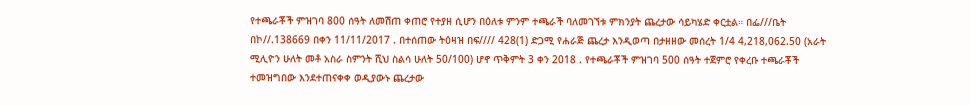የተጫራቾች ምዝገባ 800 ሰዓት ለመሽጠ ቀጠሮ የተያዘ ሲሆን በዕለቱ ምንም ተጫራች ባለመገኘቱ ምክንያት ጨረታው ሳይካሄድ ቀርቷል። በፌ///ቤት በኮ//.138669 በቀን 11/11/2017 . በተሰጠው ትዕዛዝ በፍ//// 428(1) ድጋሚ የሐራጅ ጨረታ እንዲወጣ በታዘዘው መሰረት 1/4 4,218,062.50 (አራት ሚሊዮን ሁለት መቶ አስራ ስምንት ሺህ ስልሳ ሁለት 50/100) ሆኖ ጥቅምት 3 ቀን 2018 . የተጫራቾች ምዝገባ 500 ሰዓት ተጀምሮ የቀረቡ ተጫራቾች ተመዝግበው እንደተጠናቀቀ ወዲያውኑ ጨረታው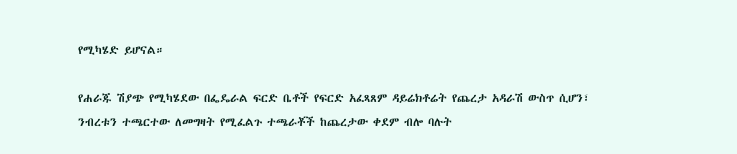የሚካሄድ ይሆናል።

የሐራጁ ሽያጭ የሚካሄደው በፌዴራል ፍርድ ቤቶች የፍርድ አፈጻጸም ዳይሬክቶሬት የጨረታ አዳራሽ ውስጥ ሲሆን፣ ንብረቱን ተጫርተው ለመግዛት የሚፈልጉ ተጫራቾች ከጨረታው ቀደም ብሎ ባሉት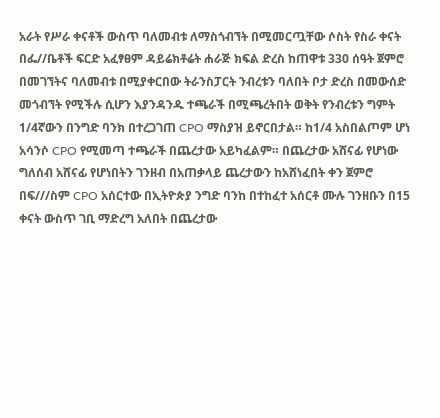አራት የሥራ ቀናቶች ውስጥ ባለመብቱ ለማስጎብኘት በሚመርጧቸው ሶስት የስራ ቀናት በፌ//ቤቶች ፍርድ አፈፃፀም ዳይሬክቶሬት ሐራጅ ክፍል ድረስ ከጠዋቱ 330 ሰዓት ጀምሮ በመገኘትና ባለመብቱ በሚያቀርበው ትራንስፓርት ንብረቱን ባለበት ቦታ ድረስ በመውሰድ መጎብኘት የሚችሉ ሲሆን እያንዳንዱ ተጫራች በሚጫረትበት ወቅት የንብረቱን ግምት 1/4ኛውን በንግድ ባንክ በተረጋገጠ CPO ማስያዝ ይኖርበታል። ከ1/4 አስበልጦም ሆነ አሳንሶ CPO የሚመጣ ተጫራች በጨረታው አይካፈልም። በጨረታው አሸናፊ የሆነው ግለሰብ አሸናፊ የሆነበትን ገንዘብ በአጠቃላይ ጨረታውን ከአሸነፈበት ቀን ጀምሮ በፍ///ስም CPO አሰርተው በኢትዮጵያ ንግድ ባንከ በተከፈተ አሰርቶ ሙሉ ገንዘቡን በ15 ቀናት ውስጥ ገቢ ማድረግ አለበት በጨረታው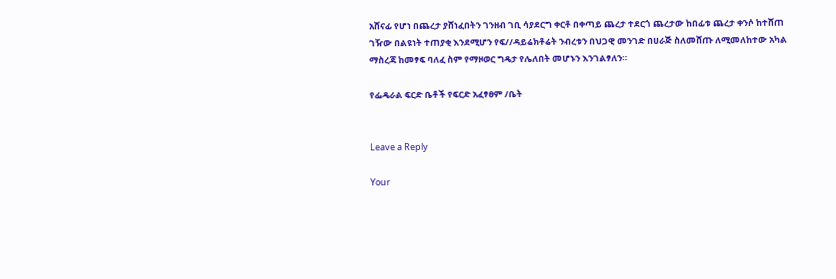አሸናፊ የሆነ በጨረታ ያሸነፈበትን ገንዘብ ገቢ ሳያደርግ ቀርቶ በቀጣይ ጨረታ ተደርጎ ጨረታው ከበፊቱ ጨረታ ቀንሶ ከተሸጠ ገዥው በልዩነት ተጠያቂ እንደሚሆን የፍ//ዳይሬክቶሬት ንብረቱን በህጋዊ መንገድ በሀራጅ ስለመሸጡ ለሚመለከተው አካል ማስረጃ ከመፃፍ ባለፈ ስም የማዞወር ግዴታ የሌለበት መሆኑን እንገልፃለን።

የፌዴራል ፍርድ ቤቶች የፍርድ አፈፃፀም /ቤት


Leave a Reply

Your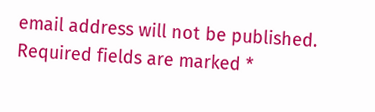email address will not be published. Required fields are marked *